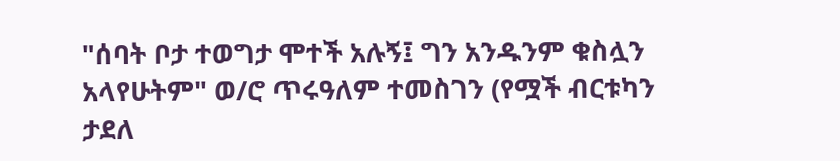"ሰባት ቦታ ተወግታ ሞተች አሉኝ፤ ግን አንዱንም ቁስሏን አላየሁትም" ወ/ሮ ጥሩዓለም ተመስገን (የሟች ብርቱካን ታደለ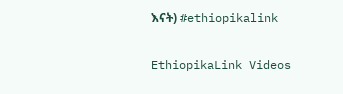እናት) #ethiopikalink

EthiopikaLink Videos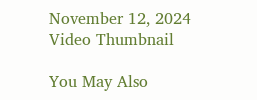November 12, 2024
Video Thumbnail

You May Also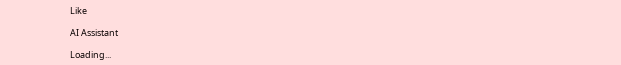Like

AI Assistant

Loading...